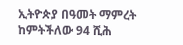ኢትዮጵያ በዓመት ማምረት ከምትችለው 94 ሺሕ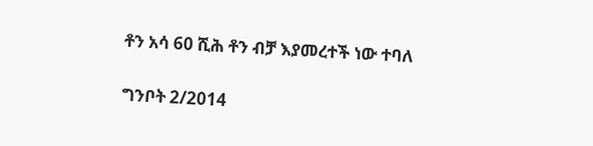ቶን አሳ 60 ሺሕ ቶን ብቻ እያመረተች ነው ተባለ

ግንቦት 2/2014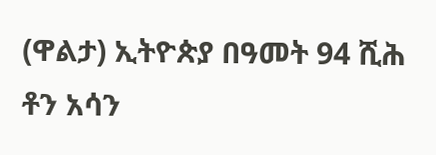(ዋልታ) ኢትዮጵያ በዓመት 94 ሺሕ ቶን አሳን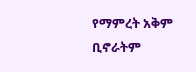የማምረት አቅም ቢኖራትም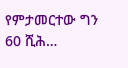የምታመርተው ግን 60 ሺሕ…